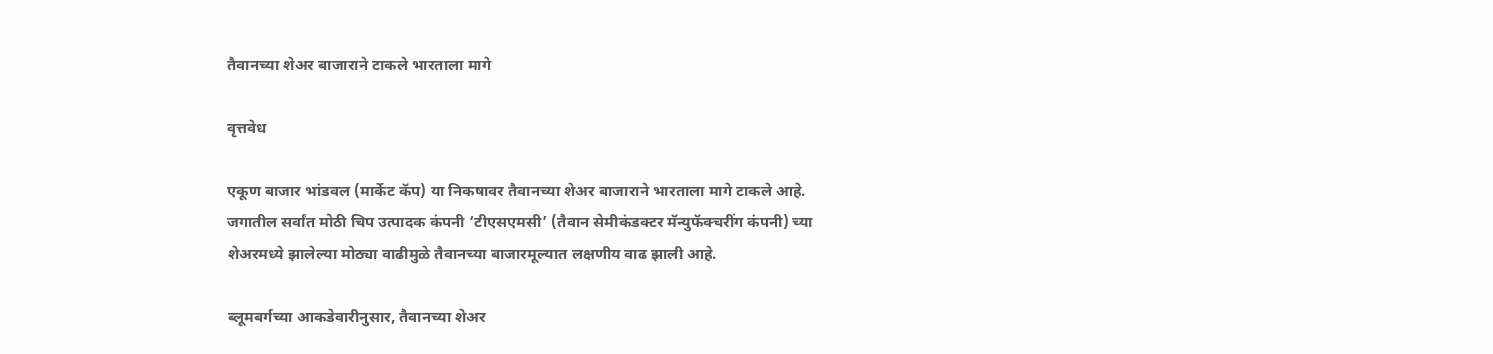तैवानच्या शेअर बाजाराने टाकले भारताला मागे

वृत्तवेध

एकूण बाजार भांडवल (मार्केट कॅप) या निकषावर तैवानच्या शेअर बाजाराने भारताला मागे टाकले आहे. जगातील सर्वांत मोठी चिप उत्पादक कंपनी ‘टीएसएमसी’ (तैवान सेमीकंडक्टर मॅन्युफॅक्चरींग कंपनी) च्या शेअरमध्ये झालेल्या मोठ्या वाढीमुळे तैवानच्या बाजारमूल्यात लक्षणीय वाढ झाली आहे.

ब्लूमबर्गच्या आकडेवारीनुसार, तैवानच्या शेअर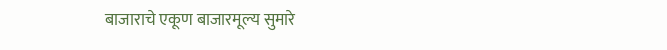बाजाराचे एकूण बाजारमूल्य सुमारे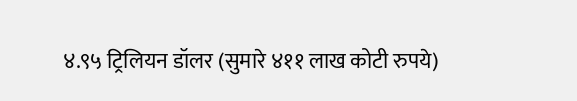४.९५ ट्रिलियन डॉलर (सुमारे ४११ लाख कोटी रुपये)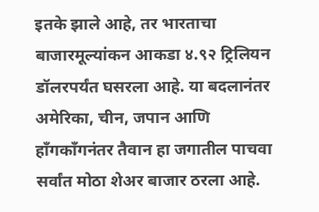इतके झाले आहे, तर भारताचा बाजारमूल्यांकन आकडा ४.९२ ट्रिलियन डॉलरपर्यंत घसरला आहे. या बदलानंतर अमेरिका, चीन, जपान आणि हाँगकाँगनंतर तैवान हा जगातील पाचवा सर्वांत मोठा शेअर बाजार ठरला आहे.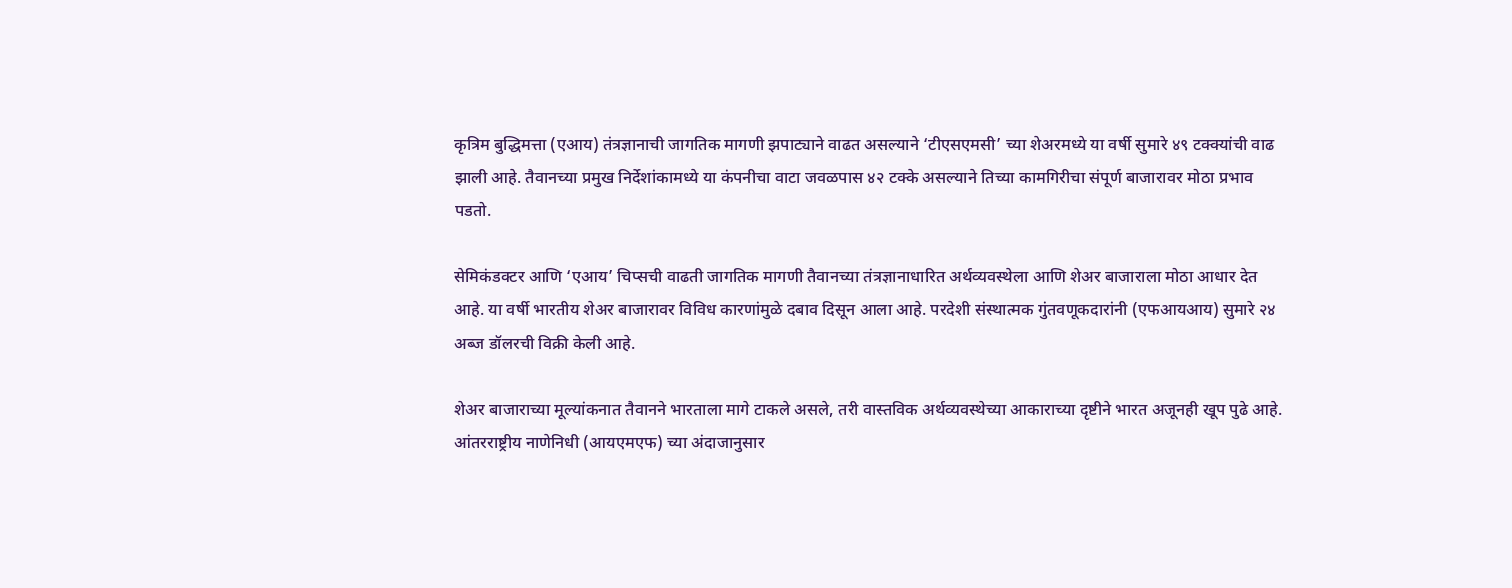कृत्रिम बुद्धिमत्ता (एआय) तंत्रज्ञानाची जागतिक मागणी झपाट्याने वाढत असल्याने ‘टीएसएमसी’ च्या शेअरमध्ये या वर्षी सुमारे ४९ टक्क्यांची वाढ झाली आहे. तैवानच्या प्रमुख निर्देशांकामध्ये या कंपनीचा वाटा जवळपास ४२ टक्के असल्याने तिच्या कामगिरीचा संपूर्ण बाजारावर मोठा प्रभाव पडतो.

सेमिकंडक्टर आणि ‘एआय’ चिप्सची वाढती जागतिक मागणी तैवानच्या तंत्रज्ञानाधारित अर्थव्यवस्थेला आणि शेअर बाजाराला मोठा आधार देत आहे. या वर्षी भारतीय शेअर बाजारावर विविध कारणांमुळे दबाव दिसून आला आहे. परदेशी संस्थात्मक गुंतवणूकदारांनी (एफआयआय) सुमारे २४ अब्ज डॉलरची विक्री केली आहे.

शेअर बाजाराच्या मूल्यांकनात तैवानने भारताला मागे टाकले असले, तरी वास्तविक अर्थव्यवस्थेच्या आकाराच्या दृष्टीने भारत अजूनही खूप पुढे आहे. आंतरराष्ट्रीय नाणेनिधी (आयएमएफ) च्या अंदाजानुसार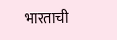भारताची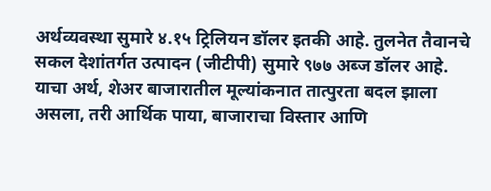अर्थव्यवस्था सुमारे ४.१५ ट्रिलियन डॉलर इतकी आहे. तुलनेत तैवानचे सकल देशांतर्गत उत्पादन (जीटीपी) सुमारे ९७७ अब्ज डॉलर आहे. याचा अर्थ, शेअर बाजारातील मूल्यांकनात तात्पुरता बदल झाला असला, तरी आर्थिक पाया, बाजाराचा विस्तार आणि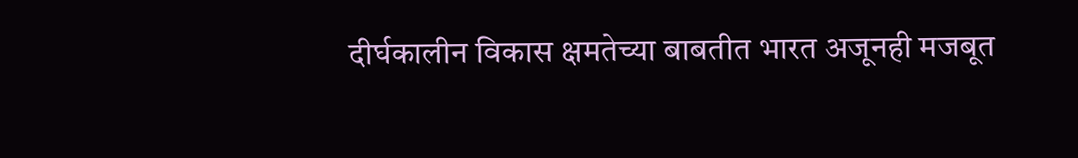दीर्घकालीन विकास क्षमतेच्या बाबतीत भारत अजूनही मजबूत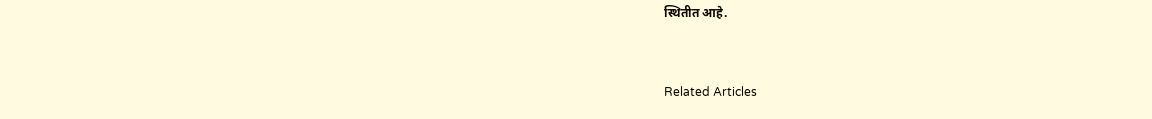स्थितीत आहे.


Related Articles